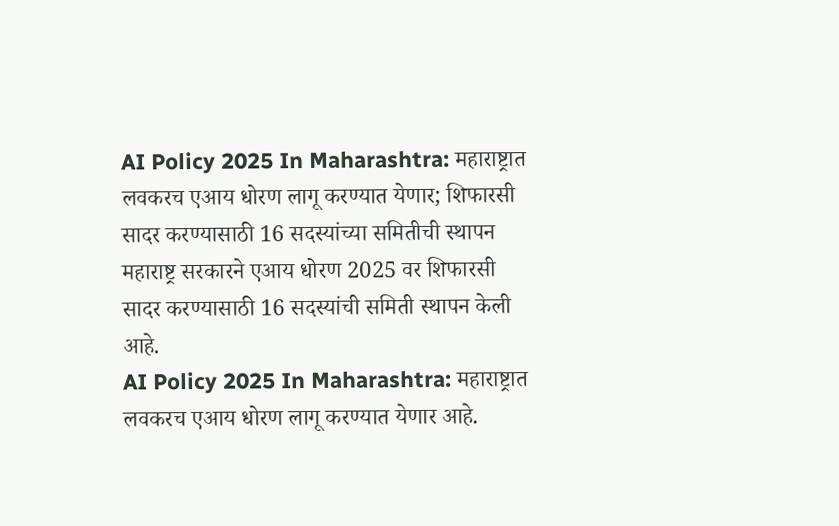AI Policy 2025 In Maharashtra: महाराष्ट्रात लवकरच एआय धोरण लागू करण्यात येणार; शिफारसी सादर करण्यासाठी 16 सदस्यांच्या समितीची स्थापन
महाराष्ट्र सरकारने एआय धोरण 2025 वर शिफारसी सादर करण्यासाठी 16 सदस्यांची समिती स्थापन केली आहे.
AI Policy 2025 In Maharashtra: महाराष्ट्रात लवकरच एआय धोरण लागू करण्यात येणार आहे.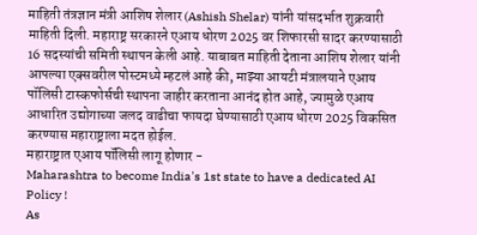माहिती तंत्रज्ञान मंत्री आशिष शेलार (Ashish Shelar) यांनी यांसदर्भात शुक्रवारी माहिती दिली. महाराष्ट्र सरकारने एआय धोरण 2025 वर शिफारसी सादर करण्यासाठी 16 सदस्यांची समिती स्थापन केली आहे. याबाबत माहिती देताना आशिष शेलार यांनी आपल्या एक्सवरील पोस्टमध्ये म्हटलं आहे की, माझ्या आयटी मंत्रालयाने एआय पॉलिसी टास्कफोर्सची स्थापना जाहीर करताना आनंद होत आहे, ज्यामुळे एआय आधारित उद्योगाच्या जलद वाढीचा फायदा घेण्यासाठी एआय धोरण 2025 विकसित करण्यास महाराष्ट्राला मदत होईल.
महाराष्ट्रात एआय पॉलिसी लागू होणार -
Maharashtra to become India's 1st state to have a dedicated AI Policy !
As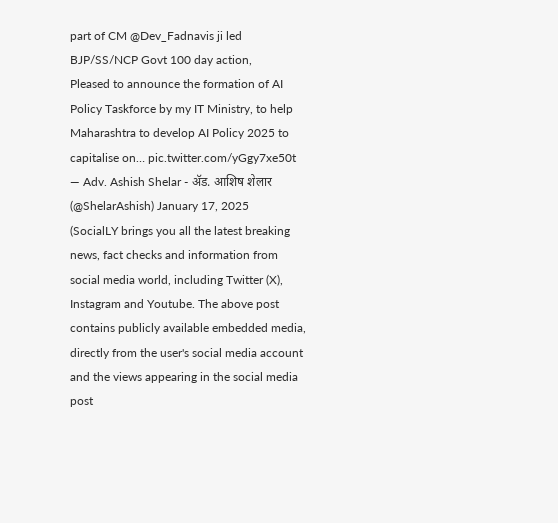part of CM @Dev_Fadnavis ji led BJP/SS/NCP Govt 100 day action,
Pleased to announce the formation of AI Policy Taskforce by my IT Ministry, to help Maharashtra to develop AI Policy 2025 to capitalise on… pic.twitter.com/yGgy7xe50t
— Adv. Ashish Shelar - ॲड. आशिष शेलार (@ShelarAshish) January 17, 2025
(SocialLY brings you all the latest breaking news, fact checks and information from social media world, including Twitter (X), Instagram and Youtube. The above post contains publicly available embedded media, directly from the user's social media account and the views appearing in the social media post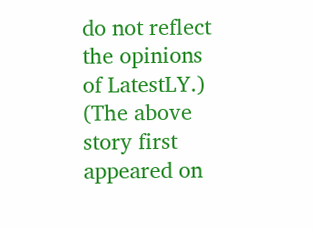do not reflect the opinions of LatestLY.)
(The above story first appeared on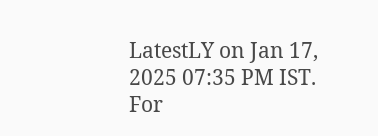LatestLY on Jan 17, 2025 07:35 PM IST. For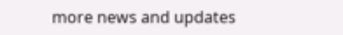more news and updates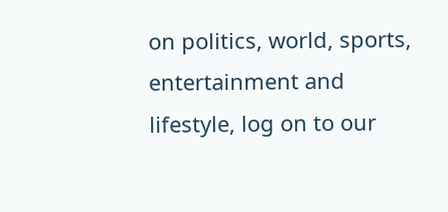on politics, world, sports, entertainment and lifestyle, log on to our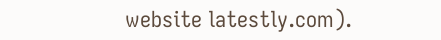website latestly.com).